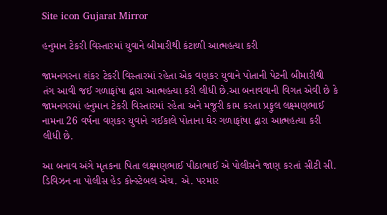Site icon Gujarat Mirror

હનુમાન ટેકરી વિસ્તારમાં યુવાને બીમારીથી કંટાળી આત્મહત્યા કરી

જામનગરના શંકર ટેકરી વિસ્તારમાં રહેતા એક વણકર યુવાને પોતાની પેટની બીમારીથી તંગ આવી જઈ ગળાફાંષા દ્વારા આત્મહત્યા કરી લીધી છે.આ બનાવવાની વિગત એવી છે કે જામનગરમાં હનુમાન ટેકરી વિસ્તારમાં રહેતા અને મજૂરી કામ કરતા પ્રફુલ લક્ષ્મણભાઈ નામના 26 વર્ષના વણકર યુવાને ગઈકાલે પોતાના ઘેર ગળાફાંષા દ્વારા આત્મહત્યા કરી લીધી છે.

આ બનાવ અંગે મૃતકના પિતા લક્ષ્મણભાઈ પીઠાભાઈ એ પોલીસને જાણ કરતાં સીટી સી. ડિવિઝન ના પોલીસ હેડ કોન્સ્ટેબલ એચ. એ. પરમાર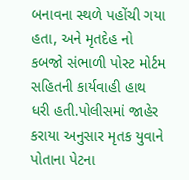બનાવના સ્થળે પહોંચી ગયા હતા, અને મૃતદેહ નો કબજો સંભાળી પોસ્ટ મોર્ટમ સહિતની કાર્યવાહી હાથ ધરી હતી.પોલીસમાં જાહેર કરાયા અનુસાર મૃતક યુવાને પોતાના પેટના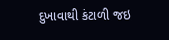દુખાવાથી કંટાળી જઇ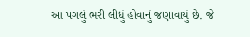આ પગલું ભરી લીધું હોવાનું જણાવાયું છે. જે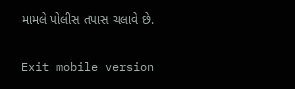મામલે પોલીસ તપાસ ચલાવે છે.

Exit mobile version